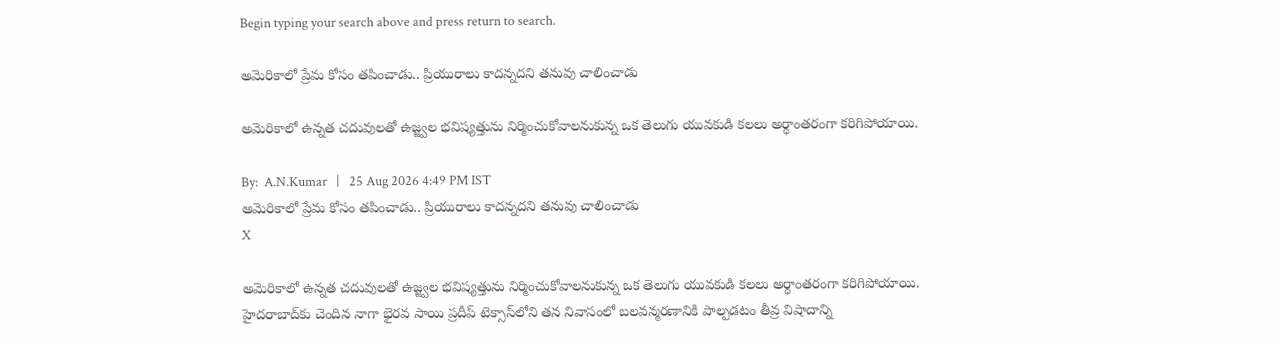Begin typing your search above and press return to search.

అమెరికాలో ప్రేమ కోసం తపించాడు.. ప్రియురాలు కాదన్నదని తనువు చాలించాడు

అమెరికాలో ఉన్నత చదువులతో ఉజ్జ్వల భవిష్యత్తును నిర్మించుకోవాలనుకున్న ఒక తెలుగు యువకుడి కలలు అర్ధాంతరంగా కరిగిపోయాయి.

By:  A.N.Kumar   |   25 Aug 2026 4:49 PM IST
అమెరికాలో ప్రేమ కోసం తపించాడు.. ప్రియురాలు కాదన్నదని తనువు చాలించాడు
X

అమెరికాలో ఉన్నత చదువులతో ఉజ్జ్వల భవిష్యత్తును నిర్మించుకోవాలనుకున్న ఒక తెలుగు యువకుడి కలలు అర్ధాంతరంగా కరిగిపోయాయి. హైదరాబాద్‌కు చెందిన నాగా భైరవ సాయి ప్రదీప్ టెక్సాస్‌లోని తన నివాసంలో బలవన్మరణానికి పాల్పడటం తీవ్ర విషాదాన్ని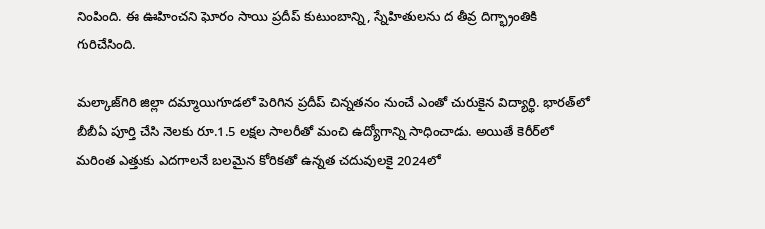నింపింది. ఈ ఊహించని ఘోరం సాయి ప్రదీప్ కుటుంబాన్ని, స్నేహితులను ద తీవ్ర దిగ్భ్రాంతికి గురిచేసింది.

మల్కాజ్‌గిరి జిల్లా దమ్మాయిగూడలో పెరిగిన ప్రదీప్ చిన్నతనం నుంచే ఎంతో చురుకైన విద్యార్థి. భారత్‌లో బీబీఏ పూర్తి చేసి నెలకు రూ.1.5 లక్షల సాలరీతో మంచి ఉద్యోగాన్ని సాధించాడు. అయితే కెరీర్‌లో మరింత ఎత్తుకు ఎదగాలనే బలమైన కోరికతో ఉన్నత చదువులకై 2024లో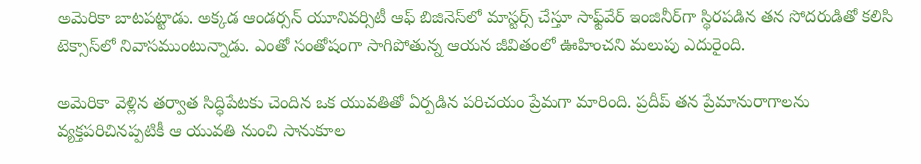అమెరికా బాటపట్టాడు. అక్కడ ఆండర్సన్ యూనివర్సిటీ ఆఫ్ బిజినెస్‌లో మాస్టర్స్ చేస్తూ సాఫ్ట్‌వేర్ ఇంజినీర్‌గా స్థిరపడిన తన సోదరుడితో కలిసి టెక్సాస్‌లో నివాసముంటున్నాడు. ఎంతో సంతోషంగా సాగిపోతున్న ఆయన జీవితంలో ఊహించని మలుపు ఎదురైంది.

అమెరికా వెళ్లిన తర్వాత సిద్ధిపేటకు చెందిన ఒక యువతితో ఏర్పడిన పరిచయం ప్రేమగా మారింది. ప్రదీప్ తన ప్రేమానురాగాలను వ్యక్తపరిచినప్పటికీ ఆ యువతి నుంచి సానుకూల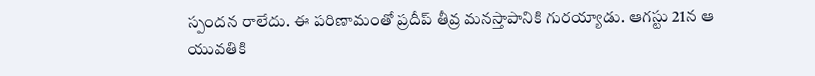స్పందన రాలేదు. ఈ పరిణామంతో ప్రదీప్ తీవ్ర మనస్తాపానికి గురయ్యాడు. ఆగస్టు 21న ఆ యువతికి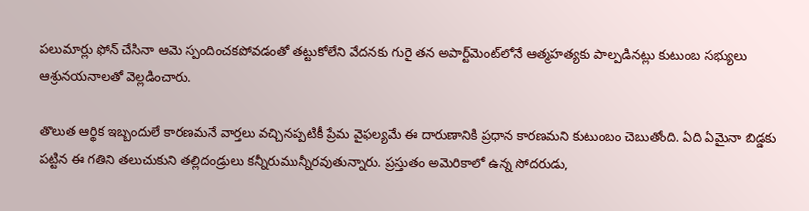పలుమార్లు ఫోన్ చేసినా ఆమె స్పందించకపోవడంతో తట్టుకోలేని వేదనకు గురై తన అపార్ట్‌మెంట్‌లోనే ఆత్మహత్యకు పాల్పడినట్లు కుటుంబ సభ్యులు ఆశ్రునయనాలతో వెల్లడించారు.

తొలుత ఆర్థిక ఇబ్బందులే కారణమనే వార్తలు వచ్చినప్పటికీ ప్రేమ వైఫల్యమే ఈ దారుణానికి ప్రధాన కారణమని కుటుంబం చెబుతోంది. ఏది ఏమైనా బిడ్డకు పట్టిన ఈ గతిని తలుచుకుని తల్లిదండ్రులు కన్నీరుమున్నీరవుతున్నారు. ప్రస్తుతం అమెరికాలో ఉన్న సోదరుడు,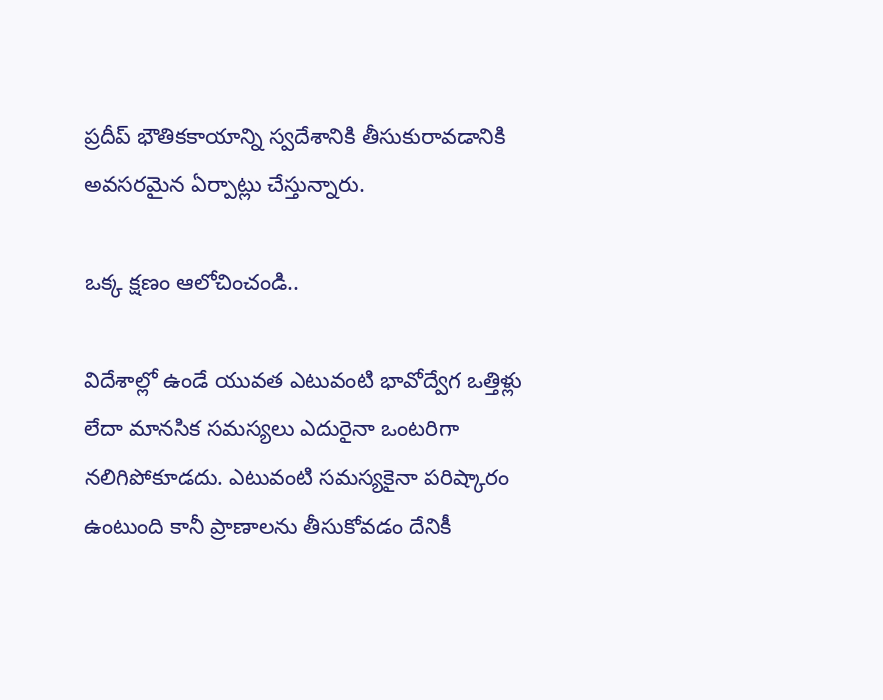ప్రదీప్ భౌతికకాయాన్ని స్వదేశానికి తీసుకురావడానికి అవసరమైన ఏర్పాట్లు చేస్తున్నారు.

ఒక్క క్షణం ఆలోచించండి..

విదేశాల్లో ఉండే యువత ఎటువంటి భావోద్వేగ ఒత్తిళ్లు లేదా మానసిక సమస్యలు ఎదురైనా ఒంటరిగా నలిగిపోకూడదు. ఎటువంటి సమస్యకైనా పరిష్కారం ఉంటుంది కానీ ప్రాణాలను తీసుకోవడం దేనికీ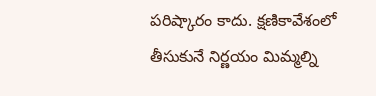పరిష్కారం కాదు. క్షణికావేశంలో తీసుకునే నిర్ణయం మిమ్మల్ని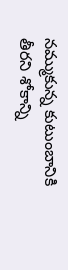నమ్ముకున్న కుటుంబానికి తీరని శోకాన్ని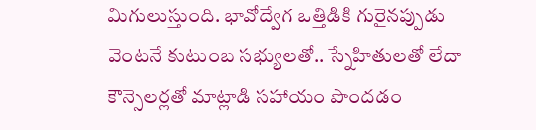మిగులుస్తుంది. భావోద్వేగ ఒత్తిడికి గురైనప్పుడు వెంటనే కుటుంబ సభ్యులతో.. స్నేహితులతో లేదా కౌన్సెలర్లతో మాట్లాడి సహాయం పొందడం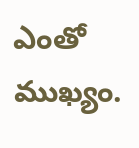ఎంతో ముఖ్యం.